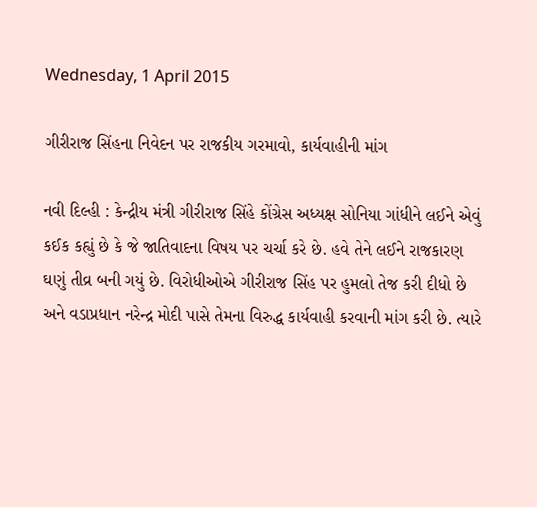Wednesday, 1 April 2015

ગીરીરાજ સિંહના નિવેદન પર રાજકીય ગરમાવો, કાર્યવાહીની માંગ

નવી દિલ્હી : કેન્દ્રીય મંત્રી ગીરીરાજ સિંહે કોંગ્રેસ અધ્યક્ષ સોનિયા ગાંધીને લઈને એવું કઈક કહ્યું છે કે જે જાતિવાદના વિષય પર ચર્ચા કરે છે. હવે તેને લઈને રાજકારણ ઘણું તીવ્ર બની ગયું છે. વિરોધીઓએ ગીરીરાજ સિંહ પર હુમલો તેજ કરી દીધો છે અને વડાપ્રધાન નરેન્દ્ર મોદી પાસે તેમના વિરુદ્ધ કાર્યવાહી કરવાની માંગ કરી છે. ત્યારે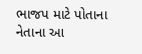ભાજપ માટે પોતાના નેતાના આ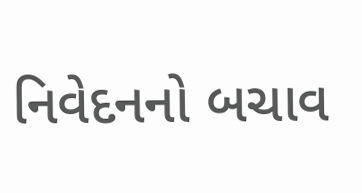નિવેદનનો બચાવ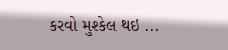કરવો મુશ્કેલ થઇ ...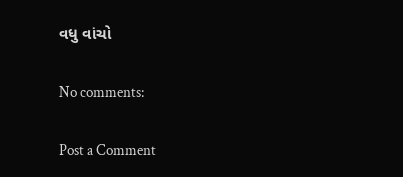વધુ વાંચો

No comments:

Post a Comment